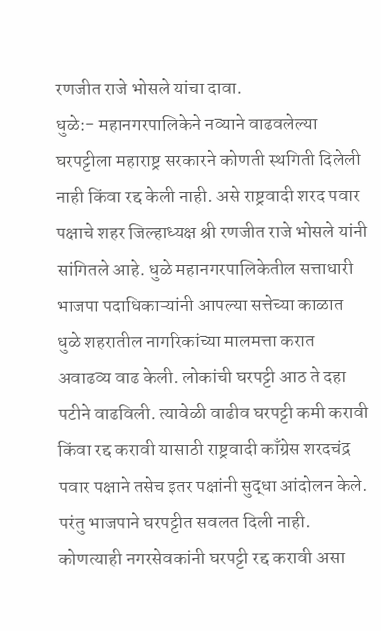रणजीत राजे भोसले यांचा दावा.
धुळे:- महानगरपालिकेने नव्याने वाढवलेल्या घरपट्टीला महाराष्ट्र सरकारने कोणती स्थगिती दिलेली नाही किंवा रद्द केली नाही. असे राष्ट्रवादी शरद पवार पक्षाचे शहर जिल्हाध्यक्ष श्री रणजीत राजे भोसले यांनी सांगितले आहे. धुळे महानगरपालिकेतील सत्ताधारी भाजपा पदाधिकाऱ्यांनी आपल्या सत्तेच्या काळात धुळे शहरातील नागरिकांच्या मालमत्ता करात अवाढव्य वाढ केली. लोकांची घरपट्टी आठ ते दहा पटीने वाढविली. त्यावेळी वाढीव घरपट्टी कमी करावी किंवा रद्द करावी यासाठी राष्ट्रवादी काँग्रेस शरदचंद्र पवार पक्षाने तसेच इतर पक्षांनी सुद्धा आंदोलन केले. परंतु भाजपाने घरपट्टीत सवलत दिली नाही. कोणत्याही नगरसेवकांनी घरपट्टी रद्द करावी असा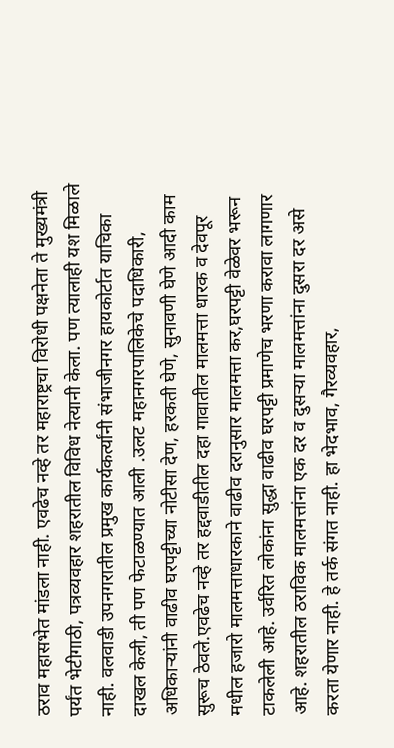ठराव महासभेत मांडला नाही. एवढेच नव्हे तर महाराष्ट्रचा विरोधी पक्षनेता ते मुख्यमंत्री पर्यंत भेटीगाठी, पत्रव्यवहार शहरातील विविध नेत्यानी केला. पण त्यालाही यश मिळाले नाही. वलवाडी उपनगरातील प्रमुख कार्यकर्त्यांनी संभाजीनगर हायकोर्टात याचिका दाखल केली, ती पण फेटाळण्यात आली .उलट महानगरपालिकेचे पदाधिकारी, अधिकाऱ्यांनी वाढीव घरपट्टीच्या नोटीसा देण, हरकती घेणे, सुनावणी घेणे आदी काम सुरूच ठेवले.एवढेच नव्हे तर हद्दवाडीतील दहा गावातील मालमत्ता धारक व देवपूर मधील हजारो मालमत्ताधारकाने वाढीव दरानुसार मालमत्ता कर,घरपट्टी वेळेवर भरून टाकलेली आहे. उर्वरित लोकांना सुद्धा वाढीव घरपट्टी प्रमाणेच भरणा करावा लागणार आहे. शहरातील ठराविक मालमत्तांना एक दर व दुसऱ्या मालमत्तांना दुसरा दर असे करता येणार नाही. हे तर्क संगत नाही. हा भेदभाव, गैरव्यवहार,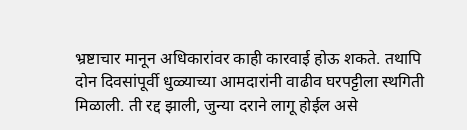भ्रष्टाचार मानून अधिकारांवर काही कारवाई होऊ शकते. तथापि दोन दिवसांपूर्वी धुळ्याच्या आमदारांनी वाढीव घरपट्टीला स्थगिती मिळाली. ती रद्द झाली, जुन्या दराने लागू होईल असे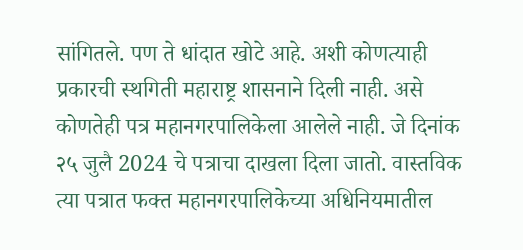सांगितले. पण ते धांदात खोटे आहे. अशी कोणत्याही प्रकारची स्थगिती महाराष्ट्र शासनाने दिली नाही. असे कोणतेही पत्र महानगरपालिकेला आलेले नाही. जे दिनांक २५ जुलै 2024 चे पत्राचा दाखला दिला जातो. वास्तविक त्या पत्रात फक्त महानगरपालिकेच्या अधिनियमातील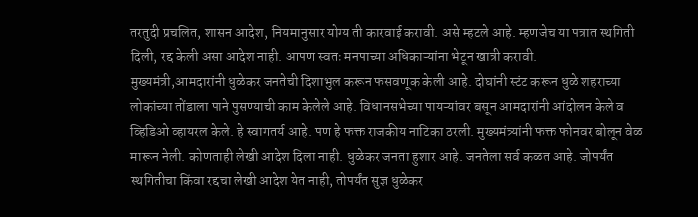तरतुदी प्रचलित, शासन आदेश, नियमानुसार योग्य ती कारवाई करावी. असे म्हटले आहे. म्हणजेच या पत्रात स्थगिती दिली, रद्द केली असा आदेश नाही. आपण स्वतः मनपाच्या अधिकाऱ्यांना भेटून खात्री करावी.
मुख्यमंत्री,आमदारांनी धुळेकर जनतेची दिशाभुल करून फसवणूक केली आहे. दोघांनी स्टंट करून धुळे शहराच्या लोकांच्या तोंडाला पाने पुसण्याची काम केलेले आहे. विधानसभेच्या पायऱ्यांवर बसून आमदारांनी आंदोलन केले व व्हिडिओ व्हायरल केले. हे स्वागतर्य आहे. पण हे फक्त राजकीय नाटिका ठरली. मुख्यमंत्र्यांनी फक्त फोनवर बोलून वेळ मारून नेली. कोणताही लेखी आदेश दिला नाही. धुळेकर जनता हुशार आहे. जनतेला सर्व कळत आहे. जोपर्यंत स्थगितीचा किंवा रद्दचा लेखी आदेश येत नाही, तोपर्यंत सुज्ञ धुळेकर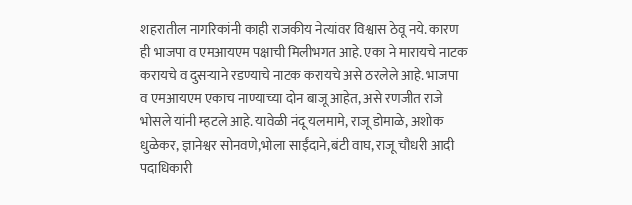शहरातील नागरिकांनी काही राजकीय नेत्यांवर विश्वास ठेवू नये. कारण ही भाजपा व एमआयएम पक्षाची मिलीभगत आहे. एका ने मारायचे नाटक करायचे व दुसऱ्याने रडण्याचे नाटक करायचे असे ठरलेले आहे. भाजपा व एमआयएम एकाच नाण्याच्या दोन बाजू आहेत, असे रणजीत राजे भोसले यांनी म्हटले आहे. यावेळी नंदू यलमामे, राजू डोमाळे, अशोक धुळेकर, ज्ञानेश्वर सोनवणे,भोला साईंदाने,बंटी वाघ, राजू चौधरी आदी पदाधिकारी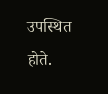उपस्थित होते.